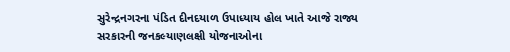સુરેન્દ્રનગરના પંડિત દીનદયાળ ઉપાધ્યાય હોલ ખાતે આજે રાજ્ય સરકારની જનકલ્યાણલક્ષી યોજનાઓના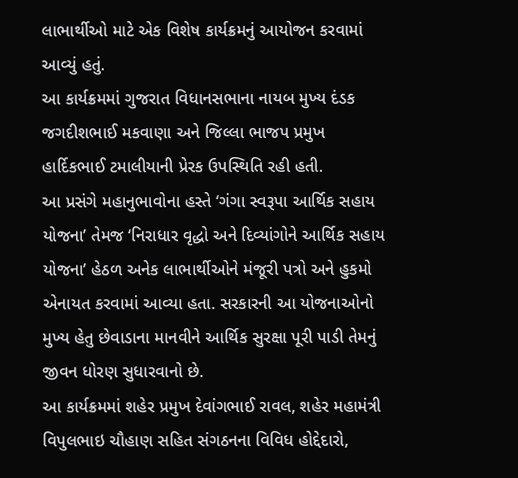લાભાર્થીઓ માટે એક વિશેષ કાર્યક્રમનું આયોજન કરવામાં આવ્યું હતું.
આ કાર્યક્રમમાં ગુજરાત વિધાનસભાના નાયબ મુખ્ય દંડક જગદીશભાઈ મકવાણા અને જિલ્લા ભાજપ પ્રમુખ હાર્દિકભાઈ ટમાલીયાની પ્રેરક ઉપસ્થિતિ રહી હતી.
આ પ્રસંગે મહાનુભાવોના હસ્તે ‘ગંગા સ્વરૂપા આર્થિક સહાય યોજના’ તેમજ ‘નિરાધાર વૃદ્ધો અને દિવ્યાંગોને આર્થિક સહાય યોજના’ હેઠળ અનેક લાભાર્થીઓને મંજૂરી પત્રો અને હુકમો એનાયત કરવામાં આવ્યા હતા. સરકારની આ યોજનાઓનો મુખ્ય હેતુ છેવાડાના માનવીને આર્થિક સુરક્ષા પૂરી પાડી તેમનું જીવન ધોરણ સુધારવાનો છે.
આ કાર્યક્રમમાં શહેર પ્રમુખ દેવાંગભાઈ રાવલ, શહેર મહામંત્રી વિપુલભાઇ ચૌહાણ સહિત સંગઠનના વિવિધ હોદ્દેદારો,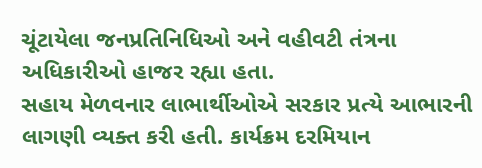ચૂંટાયેલા જનપ્રતિનિધિઓ અને વહીવટી તંત્રના અધિકારીઓ હાજર રહ્યા હતા.
સહાય મેળવનાર લાભાર્થીઓએ સરકાર પ્રત્યે આભારની લાગણી વ્યક્ત કરી હતી. કાર્યક્રમ દરમિયાન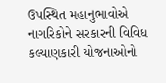ઉપસ્થિત મહાનુભાવોએ નાગરિકોને સરકારની વિવિધ કલ્યાણકારી યોજનાઓનો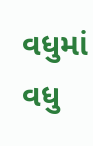વધુમાં વધુ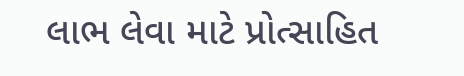લાભ લેવા માટે પ્રોત્સાહિત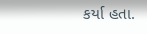કર્યા હતા.